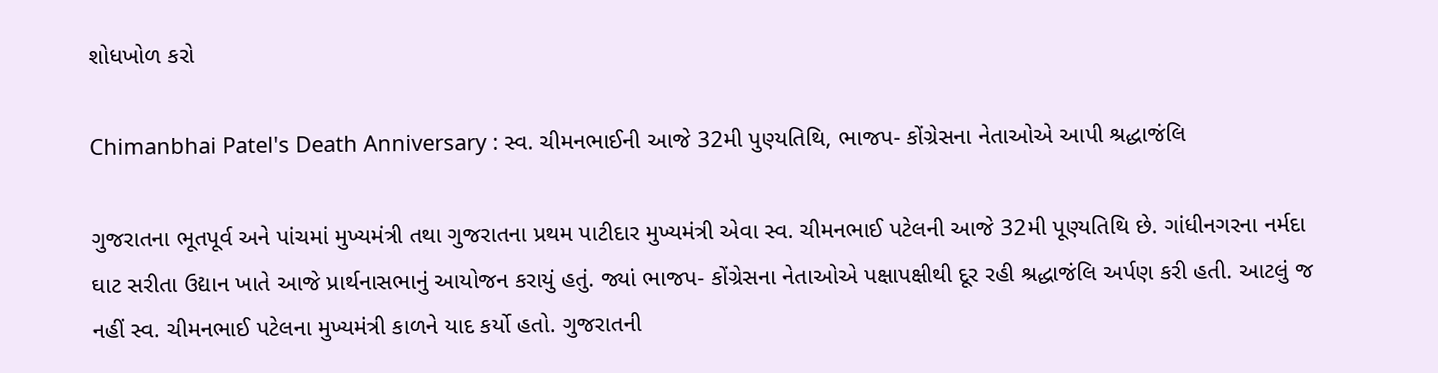શોધખોળ કરો

Chimanbhai Patel's Death Anniversary : સ્વ. ચીમનભાઈની આજે 32મી પુણ્યતિથિ, ભાજપ- કોંગ્રેસના નેતાઓએ આપી શ્રદ્ધાજંલિ

ગુજરાતના ભૂતપૂર્વ અને પાંચમાં મુખ્યમંત્રી તથા ગુજરાતના પ્રથમ પાટીદાર મુખ્યમંત્રી એવા સ્વ. ચીમનભાઈ પટેલની આજે 32મી પૂણ્યતિથિ છે. ગાંધીનગરના નર્મદા ઘાટ સરીતા ઉદ્યાન ખાતે આજે પ્રાર્થનાસભાનું આયોજન કરાયું હતું. જ્યાં ભાજપ- કોંગ્રેસના નેતાઓએ પક્ષાપક્ષીથી દૂર રહી શ્રદ્ધાજંલિ અર્પણ કરી હતી. આટલું જ નહીં સ્વ. ચીમનભાઈ પટેલના મુખ્યમંત્રી કાળને યાદ કર્યો હતો. ગુજરાતની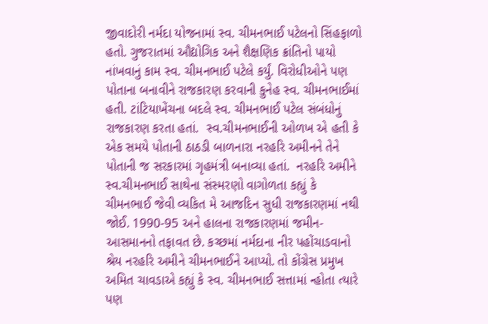જીવાદોરી નર્મદા યોજનામાં સ્વ. ચીમનભાઈ પટેલનો સિંહફાળો હતો. ગુજરાતમાં ઔદ્યોગિક અને શૈક્ષણિક ક્રાંતિનો પાયો નાંખવાનું કામ સ્વ. ચીમનભાઈ પટેલે કર્યું. વિરોધીઓને પણ પોતાના બનાવીને રાજકારણ કરવાની કુનેહ સ્વ. ચીમનભાઈમાં હતી. ટાંટિયાખેંચના બદલે સ્વ. ચીમનભાઈ પટેલ સંબંધોનું રાજકારણ કરતા હતાં.  સ્વ.ચીમનભાઈની ઓળખ એ હતી કે એક સમયે પોતાની ઠાઠડી બાળનારા નરહરિ અમીનને તેને પોતાની જ સરકારમાં ગૃહમંત્રી બનાવ્યા હતાં.  નરહરિ અમીને સ્વ.ચીમનભાઈ સાથેના સંસ્મરણો વાગોળતા કહ્યું કે ચીમનભાઈ જેવી વ્યકિત મે આજદિન સુધી રાજકારણમાં નથી જોઈ. 1990-95 અને હાલના રાજકારણમાં જમીન- આસમાનનો તફાવત છે. કચ્છમાં નર્મદાના નીર પહોંચાડવાનો શ્રેય નરહરિ અમીને ચીમનભાઈને આપ્યો. તો કોંગ્રેસ પ્રમુખ અમિત ચાવડાએ કહ્યું કે સ્વ. ચીમનભાઈ સત્તામાં ન્હોતા ત્યારે પણ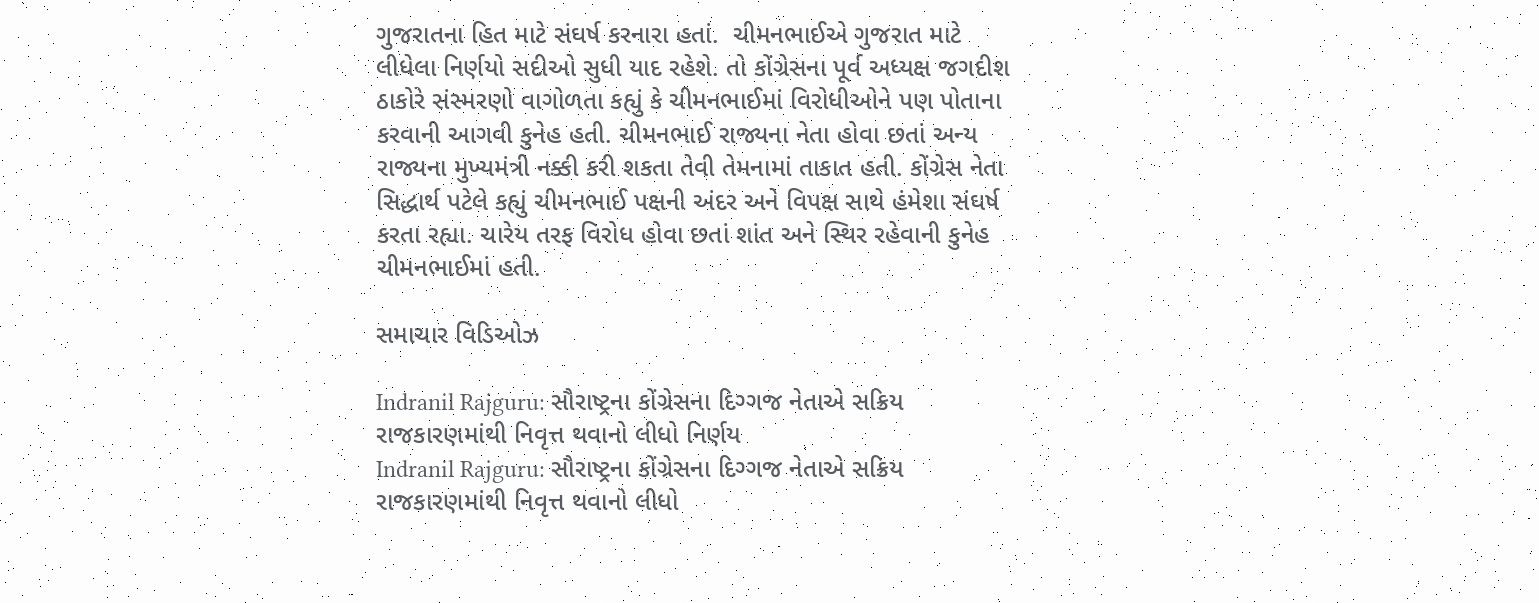ગુજરાતના હિત માટે સંઘર્ષ કરનારા હતાં.  ચીમનભાઈએ ગુજરાત માટે લીધેલા નિર્ણયો સદીઓ સુધી યાદ રહેશે. તો કોંગ્રેસના પૂર્વ અધ્યક્ષ જગદીશ ઠાકોરે સંસ્મરણો વાગોળતા કહ્યું કે ચીમનભાઈમાં વિરોધીઓને પણ પોતાના કરવાની આગવી કુનેહ હતી. ચીમનભાઈ રાજ્યના નેતા હોવા છતાં અન્ય રાજ્યના મુખ્યમંત્રી નક્કી કરી શકતા તેવી તેમનામાં તાકાત હતી. કોંગ્રેસ નેતા સિદ્ધાર્થ પટેલે કહ્યું ચીમનભાઈ પક્ષની અંદર અને વિપક્ષ સાથે હંમેશા સંઘર્ષ કરતા રહ્યા. ચારેય તરફ વિરોધ હોવા છતાં શાંત અને સ્થિર રહેવાની કુનેહ ચીમનભાઈમાં હતી.

સમાચાર વિડિઓઝ

Indranil Rajguru: સૌરાષ્ટ્રના કોંગ્રેસના દિગ્ગજ નેતાએ સક્રિય રાજકારણમાંથી નિવૃત્ત થવાનો લીધો નિર્ણય
Indranil Rajguru: સૌરાષ્ટ્રના કોંગ્રેસના દિગ્ગજ નેતાએ સક્રિય રાજકારણમાંથી નિવૃત્ત થવાનો લીધો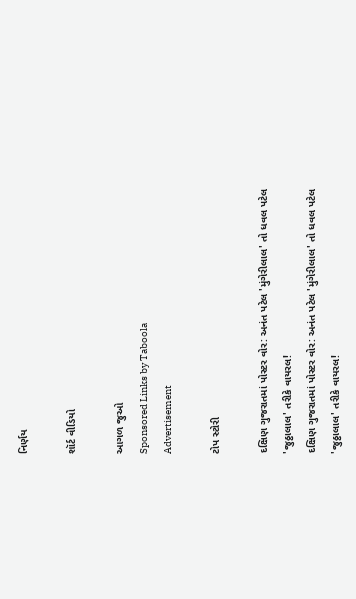નિર્ણય

શૉર્ટ વીડિયો

આગળ જુઓ
Sponsored Links by Taboola
Advertisement

ટોપ સ્ટોરી

દક્ષિણ ગુજરાતમાં પોસ્ટર વોર: અનંત પટેલ 'મુંગેરીલાલ' તો ધવલ પટેલ 'જુઠ્ઠાલાલ' તરીકે વાયરલ!
દક્ષિણ ગુજરાતમાં પોસ્ટર વોર: અનંત પટેલ 'મુંગેરીલાલ' તો ધવલ પટેલ 'જુઠ્ઠાલાલ' તરીકે વાયરલ!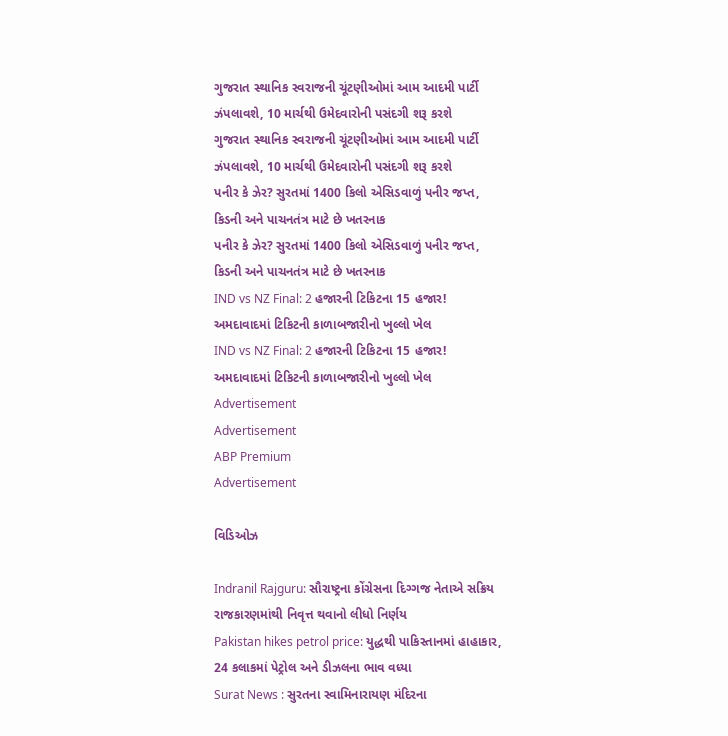ગુજરાત સ્થાનિક સ્વરાજની ચૂંટણીઓમાં આમ આદમી પાર્ટી ઝંપલાવશે, 10 માર્ચથી ઉમેદવારોની પસંદગી શરૂ કરશે
ગુજરાત સ્થાનિક સ્વરાજની ચૂંટણીઓમાં આમ આદમી પાર્ટી ઝંપલાવશે, 10 માર્ચથી ઉમેદવારોની પસંદગી શરૂ કરશે
પનીર કે ઝેર? સુરતમાં 1400 કિલો એસિડવાળું પનીર જપ્ત, કિડની અને પાચનતંત્ર માટે છે ખતરનાક
પનીર કે ઝેર? સુરતમાં 1400 કિલો એસિડવાળું પનીર જપ્ત, કિડની અને પાચનતંત્ર માટે છે ખતરનાક
IND vs NZ Final: 2 હજારની ટિકિટના 15 હજાર! અમદાવાદમાં ટિકિટની કાળાબજારીનો ખુલ્લો ખેલ
IND vs NZ Final: 2 હજારની ટિકિટના 15 હજાર! અમદાવાદમાં ટિકિટની કાળાબજારીનો ખુલ્લો ખેલ
Advertisement
Advertisement
ABP Premium
Advertisement

વિડિઓઝ

Indranil Rajguru: સૌરાષ્ટ્રના કોંગ્રેસના દિગ્ગજ નેતાએ સક્રિય રાજકારણમાંથી નિવૃત્ત થવાનો લીધો નિર્ણય
Pakistan hikes petrol price: યુદ્ધથી પાકિસ્તાનમાં હાહાકાર, 24 કલાકમાં પેટ્રોલ અને ડીઝલના ભાવ વધ્યા
Surat News : સુરતના સ્વામિનારાયણ મંદિરના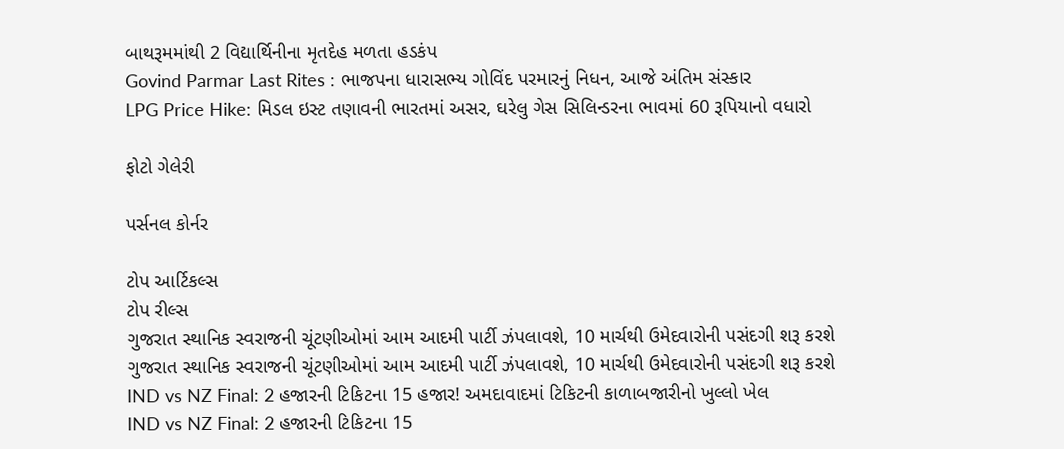બાથરૂમમાંથી 2 વિદ્યાર્થિનીના મૃતદેહ મળતા હડકંપ
Govind Parmar Last Rites : ભાજપના ધારાસભ્ય ગોવિંદ પરમારનું નિધન, આજે અંતિમ સંસ્કાર
LPG Price Hike: મિડલ ઇસ્ટ તણાવની ભારતમાં અસર, ઘરેલુ ગેસ સિલિન્ડરના ભાવમાં 60 રૂપિયાનો વધારો

ફોટો ગેલેરી

પર્સનલ કોર્નર

ટોપ આર્ટિકલ્સ
ટોપ રીલ્સ
ગુજરાત સ્થાનિક સ્વરાજની ચૂંટણીઓમાં આમ આદમી પાર્ટી ઝંપલાવશે, 10 માર્ચથી ઉમેદવારોની પસંદગી શરૂ કરશે
ગુજરાત સ્થાનિક સ્વરાજની ચૂંટણીઓમાં આમ આદમી પાર્ટી ઝંપલાવશે, 10 માર્ચથી ઉમેદવારોની પસંદગી શરૂ કરશે
IND vs NZ Final: 2 હજારની ટિકિટના 15 હજાર! અમદાવાદમાં ટિકિટની કાળાબજારીનો ખુલ્લો ખેલ
IND vs NZ Final: 2 હજારની ટિકિટના 15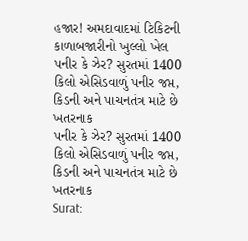હજાર! અમદાવાદમાં ટિકિટની કાળાબજારીનો ખુલ્લો ખેલ
પનીર કે ઝેર? સુરતમાં 1400 કિલો એસિડવાળું પનીર જપ્ત, કિડની અને પાચનતંત્ર માટે છે ખતરનાક
પનીર કે ઝેર? સુરતમાં 1400 કિલો એસિડવાળું પનીર જપ્ત, કિડની અને પાચનતંત્ર માટે છે ખતરનાક
Surat: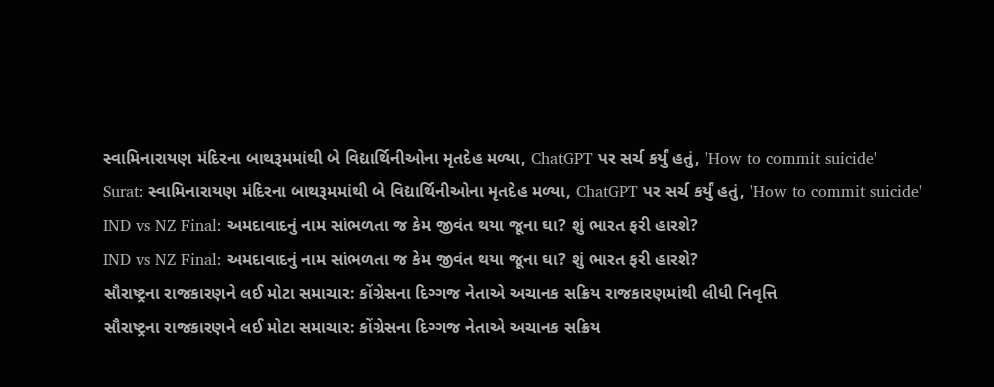સ્વામિનારાયણ મંદિરના બાથરૂમમાંથી બે વિદ્યાર્થિનીઓના મૃતદેહ મળ્યા, ChatGPT પર સર્ચ કર્યું હતું, 'How to commit suicide'
Surat: સ્વામિનારાયણ મંદિરના બાથરૂમમાંથી બે વિદ્યાર્થિનીઓના મૃતદેહ મળ્યા, ChatGPT પર સર્ચ કર્યું હતું, 'How to commit suicide'
IND vs NZ Final: અમદાવાદનું નામ સાંભળતા જ કેમ જીવંત થયા જૂના ઘા? શું ભારત ફરી હારશે?
IND vs NZ Final: અમદાવાદનું નામ સાંભળતા જ કેમ જીવંત થયા જૂના ઘા? શું ભારત ફરી હારશે?
સૌરાષ્ટ્રના રાજકારણને લઈ મોટા સમાચાર: કોંગ્રેસના દિગ્ગજ નેતાએ અચાનક સક્રિય રાજકારણમાંથી લીધી નિવૃત્તિ
સૌરાષ્ટ્રના રાજકારણને લઈ મોટા સમાચાર: કોંગ્રેસના દિગ્ગજ નેતાએ અચાનક સક્રિય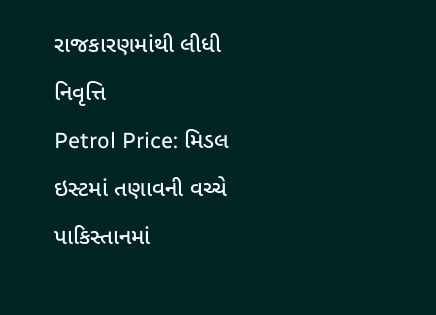રાજકારણમાંથી લીધી નિવૃત્તિ
Petrol Price: મિડલ ઇસ્ટમાં તણાવની વચ્ચે પાકિસ્તાનમાં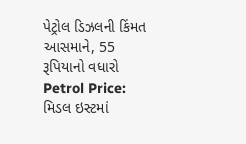પેટ્રોલ ડિઝલની કિંમત આસમાને, 55 રૂપિયાનો વધારો
Petrol Price: મિડલ ઇસ્ટમાં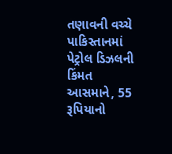તણાવની વચ્ચે પાકિસ્તાનમાં પેટ્રોલ ડિઝલની કિંમત આસમાને, 55 રૂપિયાનો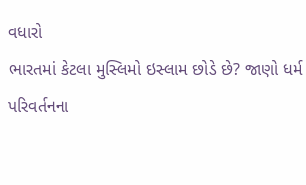વધારો
ભારતમાં કેટલા મુસ્લિમો ઇસ્લામ છોડે છે? જાણો ધર્મ પરિવર્તનના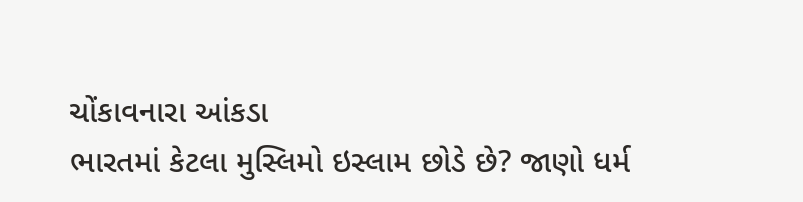ચોંકાવનારા આંકડા
ભારતમાં કેટલા મુસ્લિમો ઇસ્લામ છોડે છે? જાણો ધર્મ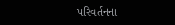પરિવર્તનના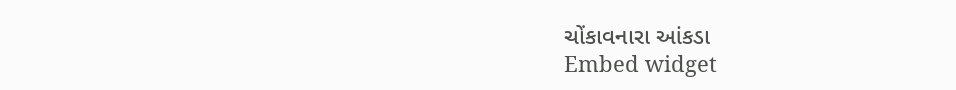ચોંકાવનારા આંકડા
Embed widget